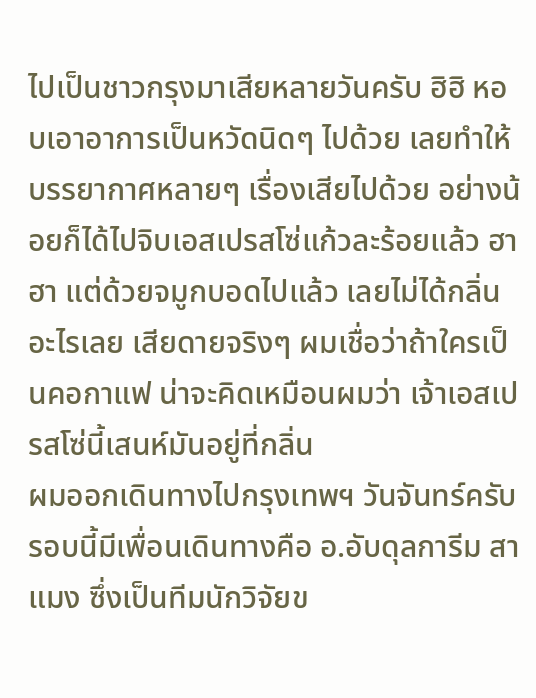ไปเป็นชาวกรุงมาเสียหลายวันครับ ฮิฮิ หอบเอาอาการเป็นหวัดนิดๆ ไปด้วย เลยทำให้บรรยากาศหลายๆ เรื่องเสียไปด้วย อย่างน้อยก็ได้ไปจิบเอสเปรสโซ่แก้วละร้อยแล้ว ฮาฮา แต่ด้วยจมูกบอดไปแล้ว เลยไม่ได้กลิ่นอะไรเลย เสียดายจริงๆ ผมเชื่อว่าถ้าใครเป็นคอกาแฟ น่าจะคิดเหมือนผมว่า เจ้าเอสเปรสโซ่นี้เสนห์มันอยู่ที่กลิ่น
ผมออกเดินทางไปกรุงเทพฯ วันจันทร์ครับ รอบนี้มีเพื่อนเดินทางคือ อ.อับดุลการีม สาแมง ซึ่งเป็นทีมนักวิจัยข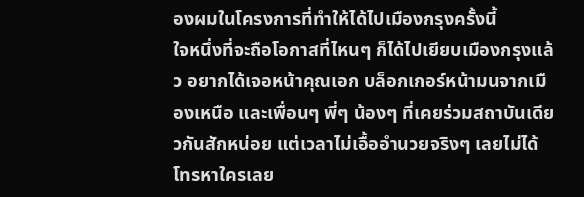องผมในโครงการที่ทำให้ได้ไปเมืองกรุงครั้งนี้
ใจหนึ่งที่จะถือโอกาสที่ไหนๆ ก็ได้ไปเยียบเมืองกรุงแล้ว อยากได้เจอหน้าคุณเอก บล็อกเกอร์หน้ามนจากเมืองเหนือ และเพื่อนๆ พี่ๆ น้องๆ ที่เคยร่วมสถาบันเดียวกันสักหน่อย แต่เวลาไม่เอื้ออำนวยจริงๆ เลยไม่ได้โทรหาใครเลย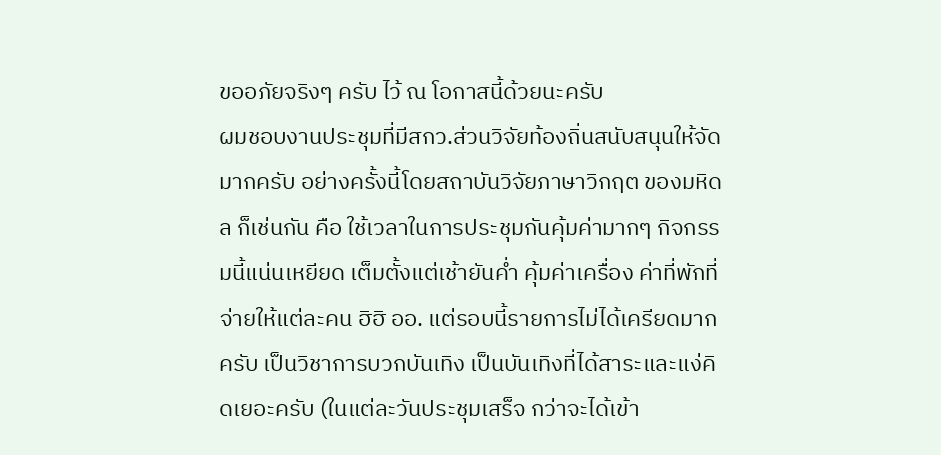ขออภัยจริงๆ ครับ ไว้ ณ โอกาสนี้ด้วยนะครับ
ผมชอบงานประชุมที่มีสกว.ส่วนวิจัยท้องถิ่นสนับสนุนให้จัดมากครับ อย่างครั้งนี้โดยสถาบันวิจัยภาษาวิกฤต ของมหิดล ก็เช่นกัน คือ ใช้เวลาในการประชุมกันคุ้มค่ามากๆ กิจกรรมนี้แน่นเหยียด เต็มตั้งแต่เช้ายันค่ำ คุ้มค่าเครื่อง ค่าที่พักที่จ่ายให้แต่ละคน ฮิฮิ ออ. แต่รอบนี้รายการไม่ได้เครียดมากครับ เป็นวิชาการบวกบันเทิง เป็นบันเทิงที่ได้สาระและแง่คิดเยอะครับ (ในแต่ละวันประชุมเสร็จ กว่าจะได้เข้า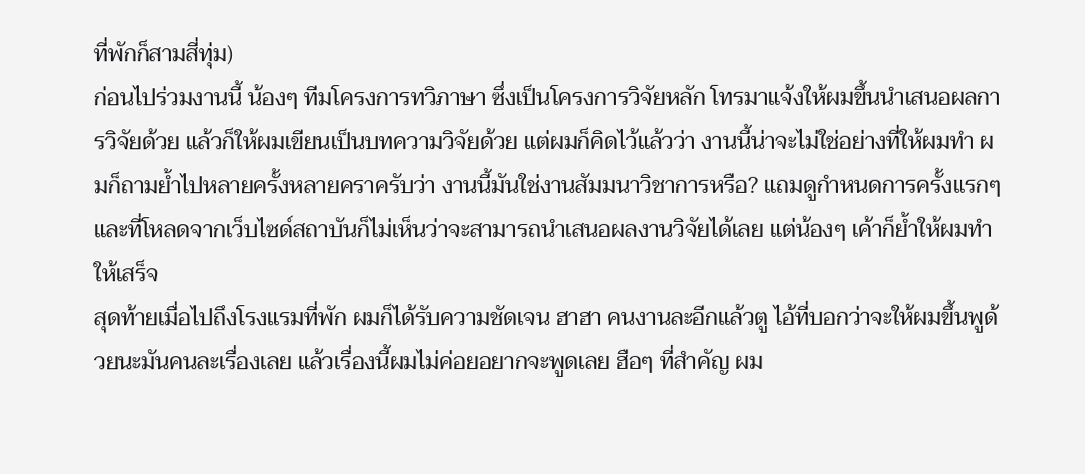ที่พักก็สามสี่ทุ่ม)
ก่อนไปร่วมงานนี้ น้องๆ ทีมโครงการทวิภาษา ซึ่งเป็นโครงการวิจัยหลัก โทรมาแจ้งให้ผมขึ้นนำเสนอผลการวิจัยด้วย แล้วก็ให้ผมเขียนเป็นบทความวิจัยด้วย แต่ผมก็คิดไว้แล้วว่า งานนี้น่าจะไม่ใช่อย่างที่ให้ผมทำ ผมก็ถามย้ำไปหลายครั้งหลายคราครับว่า งานนี้มันใช่งานสัมมนาวิชาการหรือ? แถมดูกำหนดการครั้งแรกๆ และที่โหลดจากเว็บไซด์สถาบันก็ไม่เห็นว่าจะสามารถนำเสนอผลงานวิจัยได้เลย แต่น้องๆ เค้าก็ย้ำให้ผมทำให้เสร็จ
สุดท้ายเมื่อไปถึงโรงแรมที่พัก ผมก็ได้รับความชัดเจน ฮาฮา คนงานละอีกแล้วตู ไอ้ที่บอกว่าจะให้ผมขึ้นพูด้วยนะมันคนละเรื่องเลย แล้วเรื่องนี้ผมไม่ค่อยอยากจะพูดเลย ฮือๆ ที่สำคัญ ผม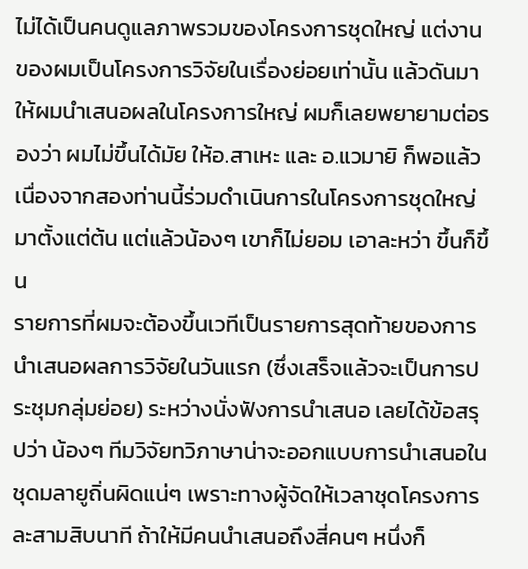ไม่ได้เป็นคนดูแลภาพรวมของโครงการชุดใหญ่ แต่งานของผมเป็นโครงการวิจัยในเรื่องย่อยเท่านั้น แล้วดันมาให้ผมนำเสนอผลในโครงการใหญ่ ผมก็เลยพยายามต่อรองว่า ผมไม่ขึ้นได้มัย ให้อ.สาเหะ และ อ.แวมายิ ก็พอแล้ว เนื่องจากสองท่านนี้ร่วมดำเนินการในโครงการชุดใหญ่มาตั้งแต่ต้น แต่แล้วน้องๆ เขาก็ไม่ยอม เอาละหว่า ขึ้นก็ขึ้น
รายการที่ผมจะต้องขึ้นเวทีเป็นรายการสุดท้ายของการนำเสนอผลการวิจัยในวันแรก (ซึ่งเสร็จแล้วจะเป็นการประชุมกลุ่มย่อย) ระหว่างนั่งฟังการนำเสนอ เลยได้ข้อสรุปว่า น้องๆ ทีมวิจัยทวิภาษาน่าจะออกแบบการนำเสนอในชุดมลายูถิ่นผิดแน่ๆ เพราะทางผู้จัดให้เวลาชุดโครงการละสามสิบนาที ถ้าให้มีคนนำเสนอถึงสี่คนๆ หนึ่งก็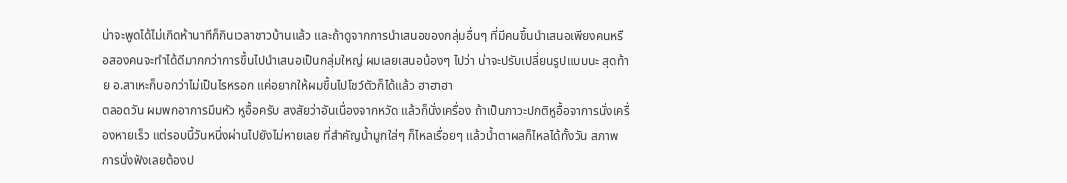น่าจะพูดได้ไม่เกิดห้านาทีก็กินเวลาชาวบ้านแล้ว และถ้าดูจากการนำเสนอของกลุ่มอื่นๆ ที่มีคนขึ้นนำเสนอเพียงคนหรือสองคนจะทำได้ดีมากกว่าการขึ้นไปนำเสนอเป็นกลุ่มใหญ่ ผมเลยเสนอน้องๆ ไปว่า น่าจะปรับเปลี่ยนรูปแบบนะ สุดท้าย อ.สาเหะก็บอกว่าไม่เป็นไรหรอก แค่อยากให้ผมขึ้นไปโชว์ตัวก็ได้แล้ว ฮาฮาฮา
ตลอดวัน ผมพกอาการมึนหัว หูอื้อครับ สงสัยว่าอันเนื่องจากหวัด แล้วก็นั่งเครื่อง ถ้าเป็นภาวะปกติหูอื้อจาการนั่งเครื่องหายเร็ว แต่รอบนี้วันหนึ่งผ่านไปยังไม่หายเลย ที่สำคัญน้ำมูกใส่ๆ ก็ไหลเรื่อยๆ แล้วน้ำตาผลก็ไหลได้ทั้งวัน สภาพการนั่งฟังเลยต้องป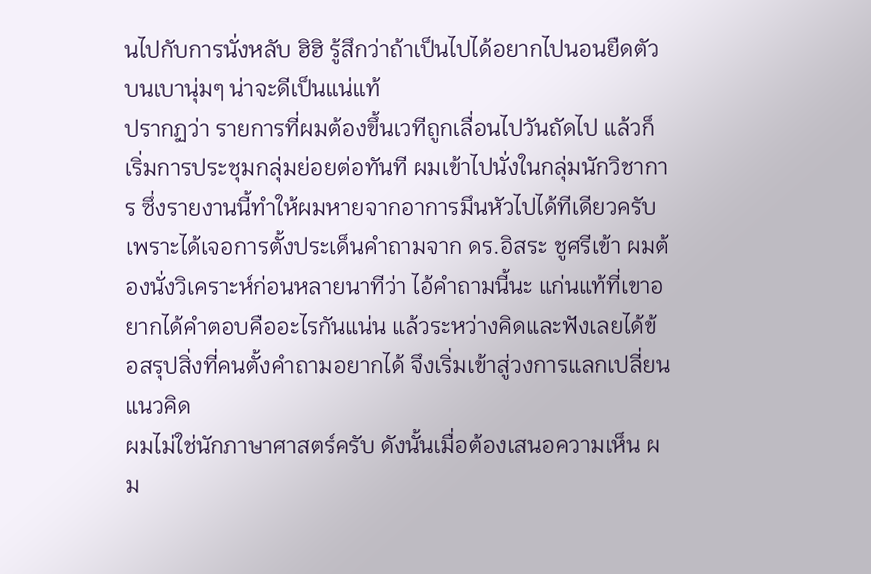นไปกับการนั่งหลับ ฮิฮิ รู้สึกว่าถ้าเป็นไปได้อยากไปนอนยืดตัวบนเบานุ่มๆ น่าจะดีเป็นแน่แท้
ปรากฏว่า รายการที่ผมต้องขึ้นเวทีถูกเลื่อนไปวันถัดไป แล้วก็เริ่มการประชุมกลุ่มย่อยต่อทันที ผมเข้าไปนั่งในกลุ่มนักวิชาการ ซึ่งรายงานนี้ทำให้ผมหายจากอาการมึนหัวไปได้ทีเดียวครับ เพราะได้เจอการตั้งประเด็นคำถามจาก ดร.อิสระ ชูศรีเข้า ผมต้องนั่งวิเคราะห์ก่อนหลายนาทีว่า ไอ้คำถามนี้นะ แก่นแท้ที่เขาอยากได้คำตอบคืออะไรกันแน่น แล้วระหว่างคิดและฟังเลยได้ข้อสรุปสิ่งที่คนตั้งคำถามอยากได้ จึงเริ่มเข้าสู่วงการแลกเปลี่ยนแนวคิด
ผมไม่ใช่นักภาษาศาสตร์ครับ ดังนั้นเมื่อต้องเสนอความเห็น ผม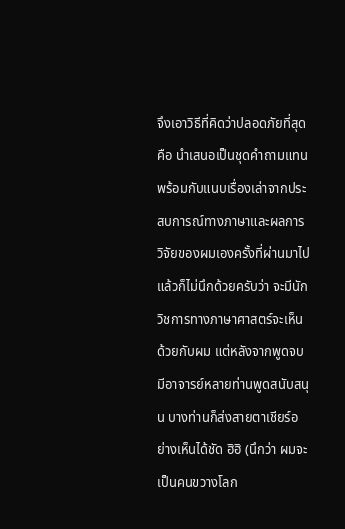จึงเอาวิธีที่คิดว่าปลอดภัยที่สุด คือ นำเสนอเป็นชุดคำถามแทน พร้อมกับแนบเรื่องเล่าจากประสบการณ์ทางภาษาและผลการวิจัยของผมเองครั้งที่ผ่านมาไป แล้วก็ไม่นึกด้วยครับว่า จะมีนักวิชการทางภาษาศาสตร์จะเห็นด้วยกับผม แต่หลังจากพูดจบมีอาจารย์หลายท่านพูดสนับสนุน บางท่านก็ส่งสายตาเชียร์อย่างเห็นได้ชัด ฮิฮิ (นึกว่า ผมจะเป็นคนขวางโลก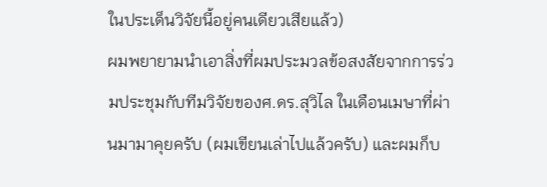ในประเด็นวิจัยนี้อยู่คนเดียวเสียแล้ว)
ผมพยายามนำเอาสิ่งที่ผมประมวลข้อสงสัยจากการร่วมประชุมกับทีมวิจัยของศ.ดร.สุวิไล ในเดือนเมษาที่ผ่านมามาคุยครับ (ผมเขียนเล่าไปแล้วครับ) และผมก็บ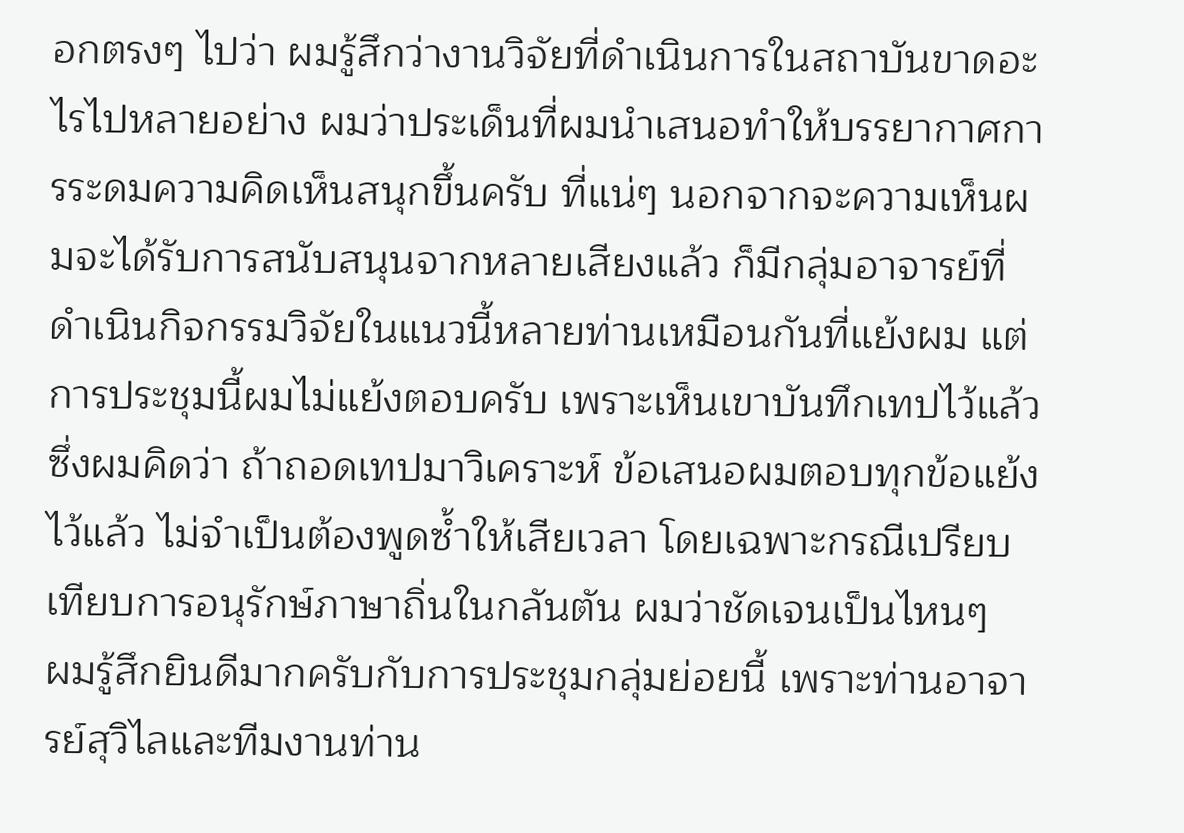อกตรงๆ ไปว่า ผมรู้สึกว่างานวิจัยที่ดำเนินการในสถาบันขาดอะไรไปหลายอย่าง ผมว่าประเด็นที่ผมนำเสนอทำให้บรรยากาศการระดมความคิดเห็นสนุกขึ้นครับ ที่แน่ๆ นอกจากจะความเห็นผมจะได้รับการสนับสนุนจากหลายเสียงแล้ว ก็มีกลุ่มอาจารย์ที่ดำเนินกิจกรรมวิจัยในแนวนี้หลายท่านเหมือนกันที่แย้งผม แต่การประชุมนี้ผมไม่แย้งตอบครับ เพราะเห็นเขาบันทึกเทปไว้แล้ว ซึ่งผมคิดว่า ถ้าถอดเทปมาวิเคราะห์ ข้อเสนอผมตอบทุกข้อแย้งไว้แล้ว ไม่จำเป็นต้องพูดซ้ำให้เสียเวลา โดยเฉพาะกรณีเปรียบเทียบการอนุรักษ์ภาษาถิ่นในกลันตัน ผมว่าชัดเจนเป็นไหนๆ
ผมรู้สึกยินดีมากครับกับการประชุมกลุ่มย่อยนี้ เพราะท่านอาจารย์สุวิไลและทีมงานท่าน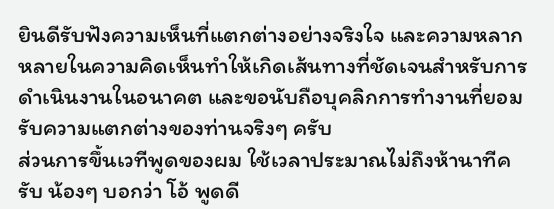ยินดีรับฟังความเห็นที่แตกต่างอย่างจริงใจ และความหลากหลายในความคิดเห็นทำให้เกิดเส้นทางที่ชัดเจนสำหรับการดำเนินงานในอนาคต และขอนับถือบุคลิกการทำงานที่ยอมรับความแตกต่างของท่านจริงๆ ครับ
ส่วนการขึ้นเวทีพูดของผม ใช้เวลาประมาณไม่ถึงห้านาทีครับ น้องๆ บอกว่า โอ้ พูดดี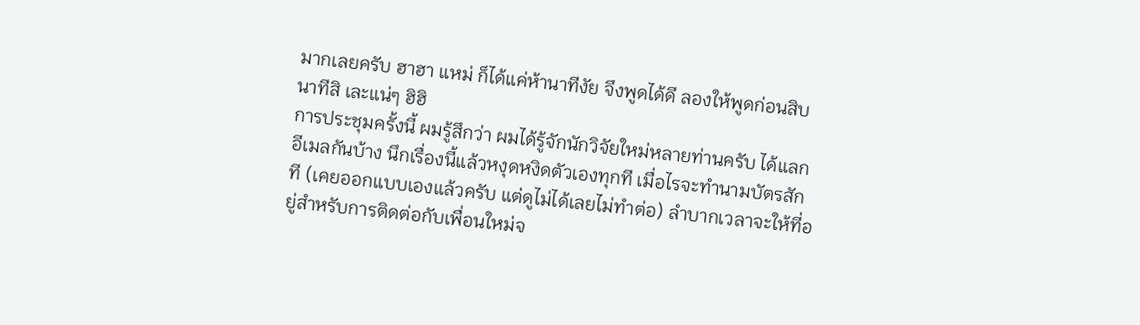มากเลยครับ ฮาฮา แหม่ ก็ได้แค่ห้านาทีงัย จึงพูดได้ดี ลองให้พูดก่อนสิบนาทีสิ เละแน่ๆ ฮิฮิ
การประชุมครั้งนี้ ผมรู้สึกว่า ผมได้รู้จักนักวิจัยใหม่หลายท่านครับ ได้แลกอีเมลกันบ้าง นึกเรื่องนี้แล้วหงุดหงิดตัวเองทุกที เมื่อไรจะทำนามบัตรสักที (เคยออกแบบเองแล้วครับ แต่ดูไม่ได้เลยไม่ทำต่อ) ลำบากเวลาจะให้ที่อยู่สำหรับการติดต่อกับเพื่อนใหม่จ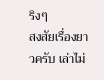ริงๆ
สงสัยเรื่องยาวครับ เล่าไม่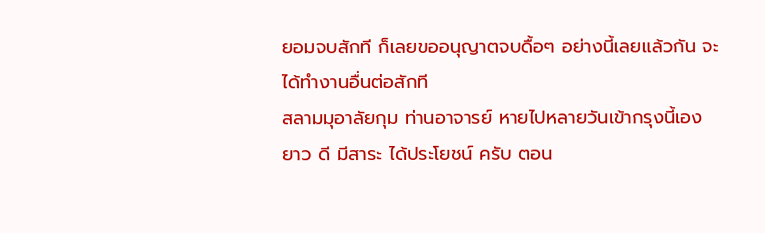ยอมจบสักที ก็เลยขออนุญาตจบดื้อๆ อย่างนี้เลยแล้วกัน จะได้ทำงานอื่นต่อสักที
สลามมุอาลัยกุม ท่านอาจารย์ หายไปหลายวันเข้ากรุงนี้เอง
ยาว ดี มีสาระ ได้ประโยชน์ ครับ ตอน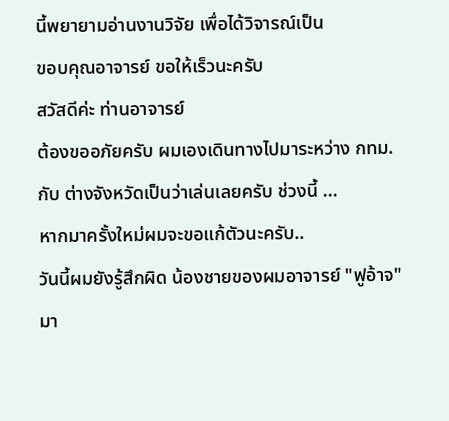นี้พยายามอ่านงานวิจัย เพื่อได้วิจารณ์เป็น
ขอบคุณอาจารย์ ขอให้เร็วนะครับ
สวัสดีค่ะ ท่านอาจารย์
ต้องขออภัยครับ ผมเองเดินทางไปมาระหว่าง กทม. กับ ต่างจังหวัดเป็นว่าเล่นเลยครับ ช่วงนี้ ...
หากมาครั้งใหม่ผมจะขอแก้ตัวนะครับ..
วันนี้ผมยังรู้สึกผิด น้องชายของผมอาจารย์ "ฟูอ้าจ" มา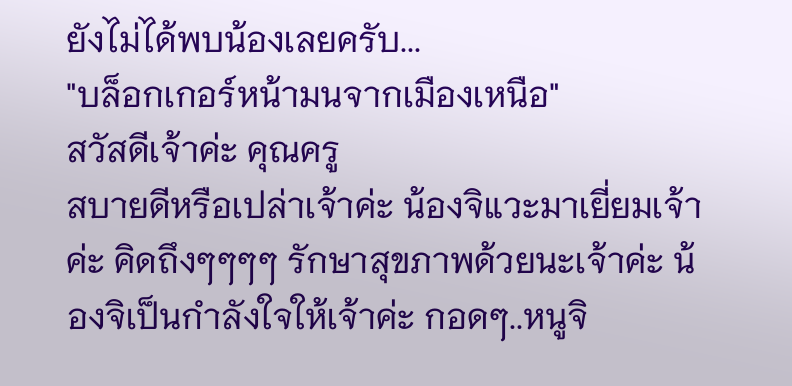ยังไม่ได้พบน้องเลยครับ...
"บล็อกเกอร์หน้ามนจากเมืองเหนือ"
สวัสดีเจ้าค่ะ คุณครู
สบายดีหรือเปล่าเจ้าค่ะ น้องจิแวะมาเยี่ยมเจ้าค่ะ คิดถึงๆๆๆๆ รักษาสุขภาพด้วยนะเจ้าค่ะ น้องจิเป็นกำลังใจให้เจ้าค่ะ กอดๆ..หนูจิ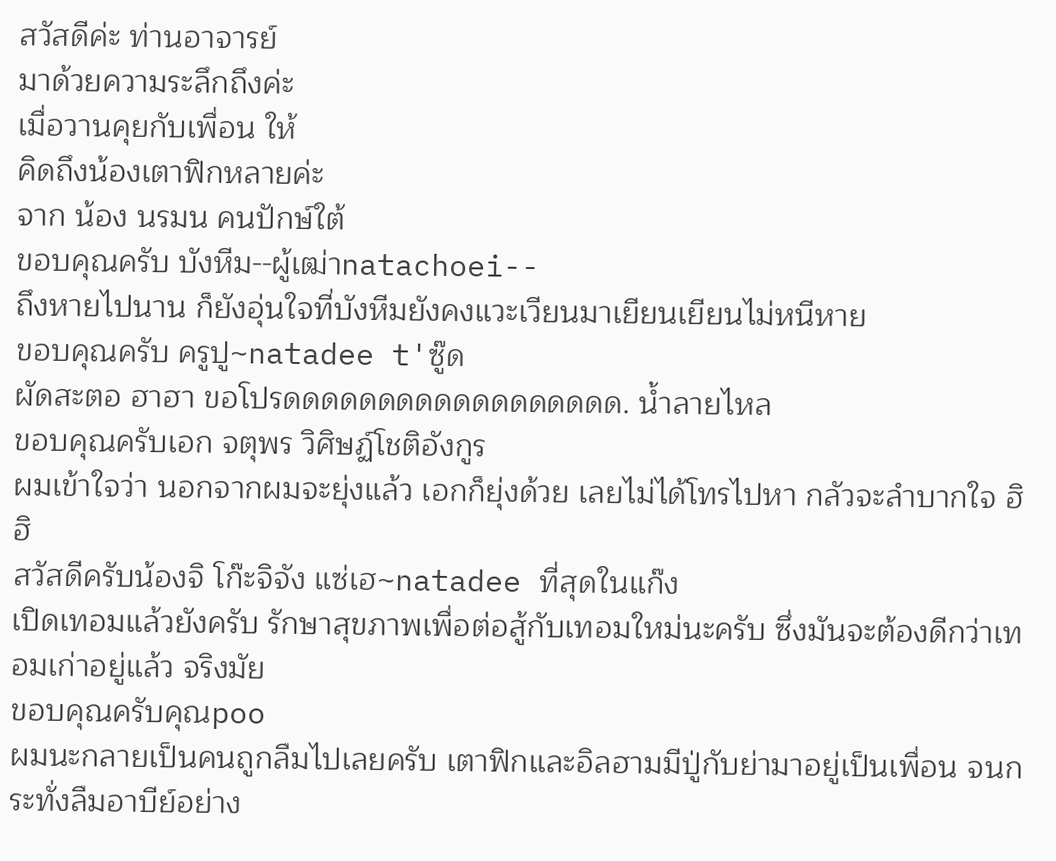สวัสดีค่ะ ท่านอาจารย์
มาด้วยความระลึกถึงค่ะ
เมื่อวานคุยกับเพื่อน ให้
คิดถึงน้องเตาฟิกหลายค่ะ
จาก น้อง นรมน คนปักษ์ใต้
ขอบคุณครับ บังหีม--ผู้เฒ่าnatachoei--
ถึงหายไปนาน ก็ยังอุ่นใจที่บังหีมยังคงแวะเวียนมาเยียนเยียนไม่หนีหาย
ขอบคุณครับ ครูปู~natadee t'ซู๊ด
ผัดสะตอ ฮาฮา ขอโปรดดดดดดดดดดดดดดดดดด. น้ำลายไหล
ขอบคุณครับเอก จตุพร วิศิษฏ์โชติอังกูร
ผมเข้าใจว่า นอกจากผมจะยุ่งแล้ว เอกก็ยุ่งด้วย เลยไม่ได้โทรไปหา กลัวจะลำบากใจ ฮิฮิ
สวัสดีครับน้องจิ โก๊ะจิจัง แซ่เฮ~natadee ที่สุดในแก๊ง
เปิดเทอมแล้วยังครับ รักษาสุขภาพเพื่อต่อสู้กับเทอมใหม่นะครับ ซึ่งมันจะต้องดีกว่าเทอมเก่าอยู่แล้ว จริงมัย
ขอบคุณครับคุณpoo
ผมนะกลายเป็นคนถูกลืมไปเลยครับ เตาฟิกและอิลฮามมีปู่กับย่ามาอยู่เป็นเพื่อน จนกระทั่งลืมอาบีย์อย่าง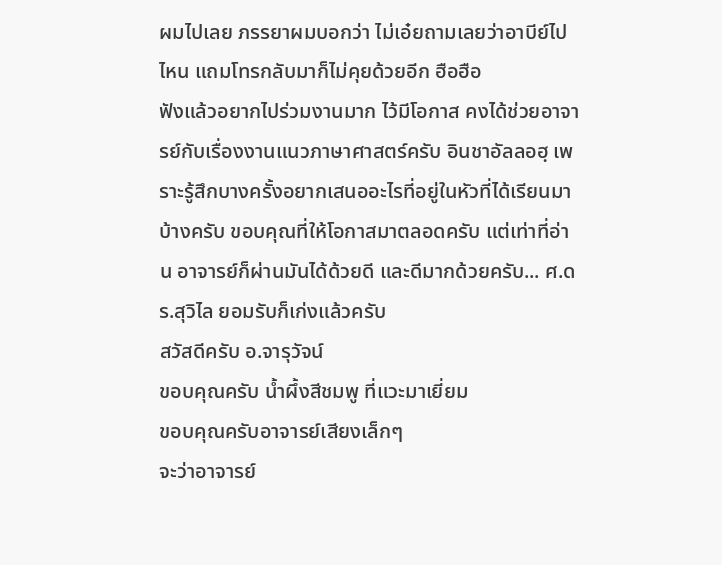ผมไปเลย ภรรยาผมบอกว่า ไม่เอ๋ยถามเลยว่าอาบีย์ไปไหน แถมโทรกลับมาก็ไม่คุยด้วยอีก ฮือฮือ
ฟังแล้วอยากไปร่วมงานมาก ไว้มีโอกาส คงได้ช่วยอาจารย์กับเรื่องงานแนวภาษาศาสตร์ครับ อินชาอัลลอฮฺ เพราะรู้สึกบางครั้งอยากเสนออะไรที่อยู่ในหัวที่ได้เรียนมาบ้างครับ ขอบคุณที่ให้โอกาสมาตลอดครับ แต่เท่าที่อ่าน อาจารย์ก็ผ่านมันได้ด้วยดี และดีมากด้วยครับ... ศ.ดร.สุวิไล ยอมรับก็เก่งแล้วครับ
สวัสดีครับ อ.จารุวัจน์
ขอบคุณครับ น้ำผึ้งสีชมพู ที่แวะมาเยี่ยม
ขอบคุณครับอาจารย์เสียงเล็กๆ
จะว่าอาจารย์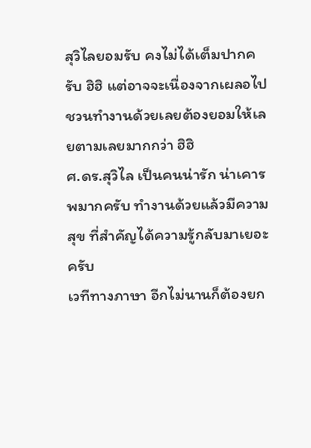สุวิไลยอมรับ คงไม่ได้เต็มปากครับ ฮิฮิ แต่อาจจะเนื่องจากเผลอไปชวนทำงานด้วยเลยต้องยอมให้เลยตามเลยมากกว่า ฮิฮิ
ศ.ดร.สุวิไล เป็นคนน่ารัก น่าเคารพมากครับ ทำงานด้วยแล้วมีความสุข ที่สำคัญได้ความรู้กลับมาเยอะครับ
เวทีทางภาษา อีกไม่นานก็ต้องยก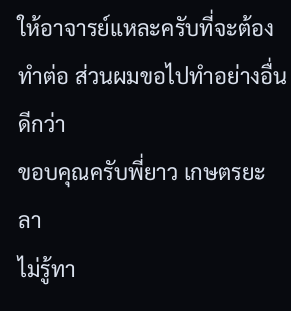ให้อาจารย์แหละครับที่จะต้องทำต่อ ส่วนผมขอไปทำอย่างอื่นดีกว่า
ขอบคุณครับพี่ยาว เกษตรยะลา
ไม่รู้ทา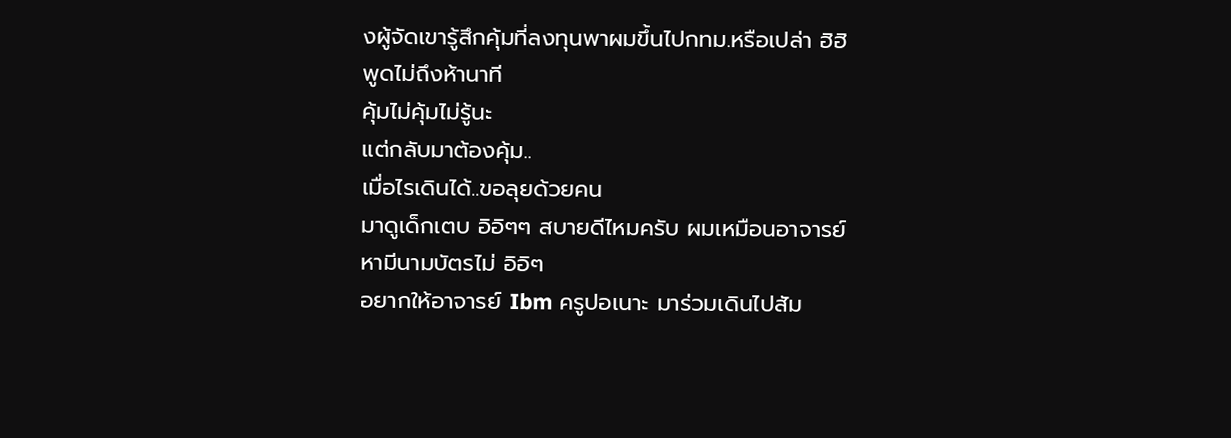งผู้จัดเขารู้สึกคุ้มที่ลงทุนพาผมขึ้นไปกทม.หรือเปล่า ฮิฮิ พูดไม่ถึงห้านาที
คุ้มไม่คุ้มไม่รู้นะ
แต่กลับมาต้องคุ้ม..
เมื่อไรเดินได้..ขอลุยด้วยคน
มาดูเด็กเตบ อิอิๆๆ สบายดีไหมครับ ผมเหมือนอาจารย์หามีนามบัตรไม่ อิอิๆ
อยากให้อาจารย์ Ibm ครูปอเนาะ มาร่วมเดินไปสัม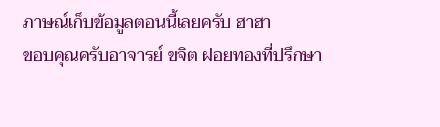ภาษณ์เก็บข้อมูลตอนนี้เลยครับ ฮาฮา
ขอบคุณครับอาจารย์ ขจิต ฝอยทองที่ปรึกษา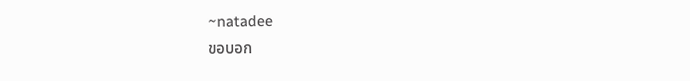~natadee
ขอบอก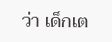ว่า เด็กเต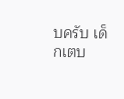บครับ เด็กเตบ